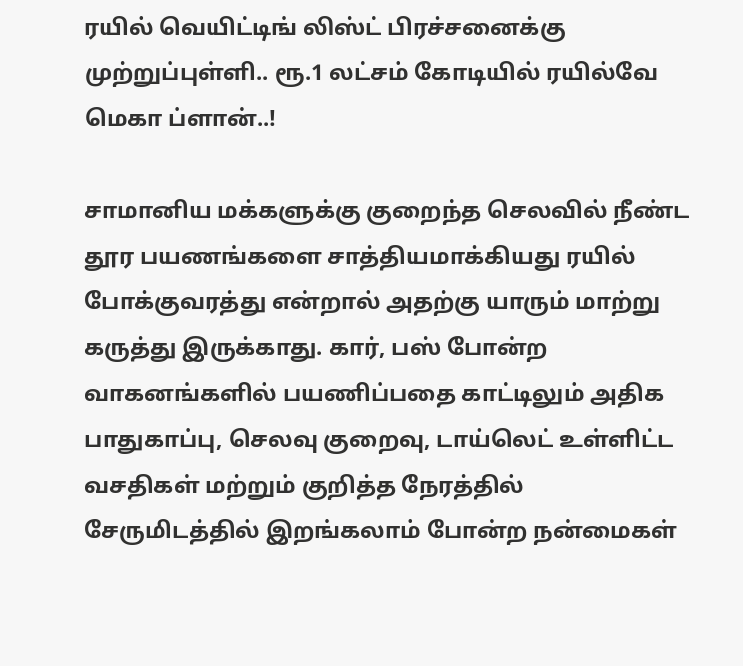ரயில் வெயிட்டிங் லிஸ்ட் பிரச்சனைக்கு முற்றுப்புள்ளி.. ரூ.1 லட்சம் கோடியில் ரயில்வே மெகா ப்ளான்..!

சாமானிய மக்களுக்கு குறைந்த செலவில் நீண்ட தூர பயணங்களை சாத்தியமாக்கியது ரயில் போக்குவரத்து என்றால் அதற்கு யாரும் மாற்று கருத்து இருக்காது. கார், பஸ் போன்ற வாகனங்களில் பயணிப்பதை காட்டிலும் அதிக பாதுகாப்பு, செலவு குறைவு, டாய்லெட் உள்ளிட்ட வசதிகள் மற்றும் குறித்த நேரத்தில் சேருமிடத்தில் இறங்கலாம் போன்ற நன்மைகள்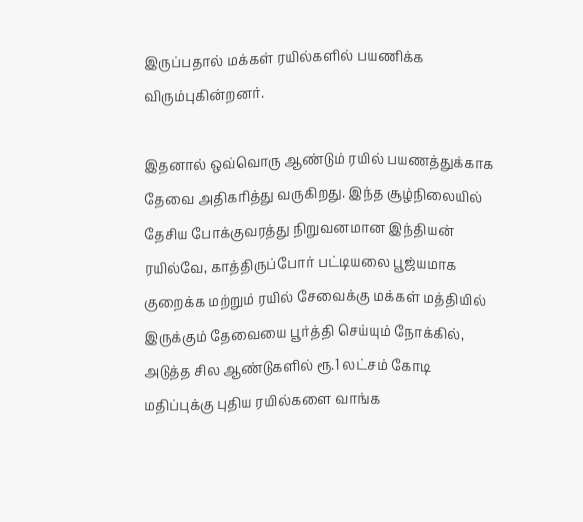இருப்பதால் மக்கள் ரயில்களில் பயணிக்க விரும்புகின்றனர்.

இதனால் ஒவ்வொரு ஆண்டும் ரயில் பயணத்துக்காக தேவை அதிகரித்து வருகிறது. இந்த சூழ்நிலையில் தேசிய போக்குவரத்து நிறுவனமான இந்தியன் ரயில்வே, காத்திருப்போர் பட்டியலை பூஜ்யமாக குறைக்க மற்றும் ரயில் சேவைக்கு மக்கள் மத்தியில் இருக்கும் தேவையை பூர்த்தி செய்யும் நோக்கில், அடுத்த சில ஆண்டுகளில் ரூ.1 லட்சம் கோடி மதிப்புக்கு புதிய ரயில்களை வாங்க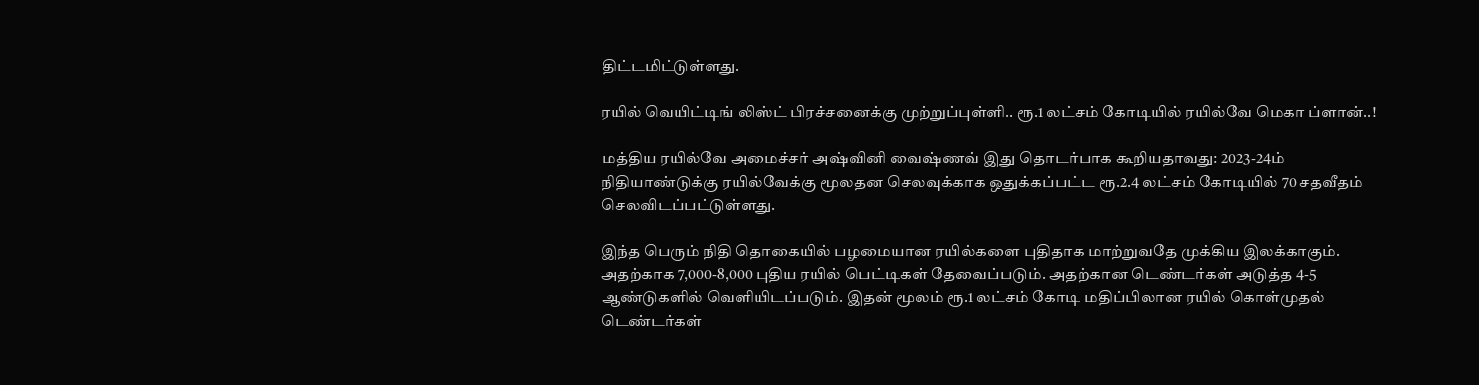திட்டமிட்டுள்ளது.

ரயில் வெயிட்டிங் லிஸ்ட் பிரச்சனைக்கு முற்றுப்புள்ளி.. ரூ.1 லட்சம் கோடியில் ரயில்வே மெகா ப்ளான்..!

மத்திய ரயில்வே அமைச்சர் அஷ்வினி வைஷ்ணவ் இது தொடர்பாக கூறியதாவது: 2023-24ம் நிதியாண்டுக்கு ரயில்வேக்கு மூலதன செலவுக்காக ஒதுக்கப்பட்ட ரூ.2.4 லட்சம் கோடியில் 70 சதவீதம் செலவிடப்பட்டுள்ளது.

இந்த பெரும் நிதி தொகையில் பழமையான ரயில்களை புதிதாக மாற்றுவதே முக்கிய இலக்காகும். அதற்காக 7,000-8,000 புதிய ரயில் பெட்டிகள் தேவைப்படும். அதற்கான டெண்டர்கள் அடுத்த 4-5 ஆண்டுகளில் வெளியிடப்படும். இதன் மூலம் ரூ.1 லட்சம் கோடி மதிப்பிலான ரயில் கொள்முதல் டெண்டர்கள்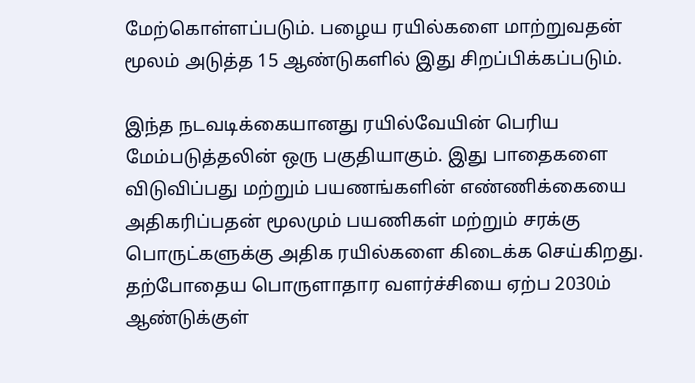மேற்கொள்ளப்படும். பழைய ரயில்களை மாற்றுவதன் மூலம் அடுத்த 15 ஆண்டுகளில் இது சிறப்பிக்கப்படும்.

இந்த நடவடிக்கையானது ரயில்வேயின் பெரிய மேம்படுத்தலின் ஒரு பகுதியாகும். இது பாதைகளை விடுவிப்பது மற்றும் பயணங்களின் எண்ணிக்கையை அதிகரிப்பதன் மூலமும் பயணிகள் மற்றும் சரக்கு பொருட்களுக்கு அதிக ரயில்களை கிடைக்க செய்கிறது. தற்போதைய பொருளாதார வளர்ச்சியை ஏற்ப 2030ம் ஆண்டுக்குள்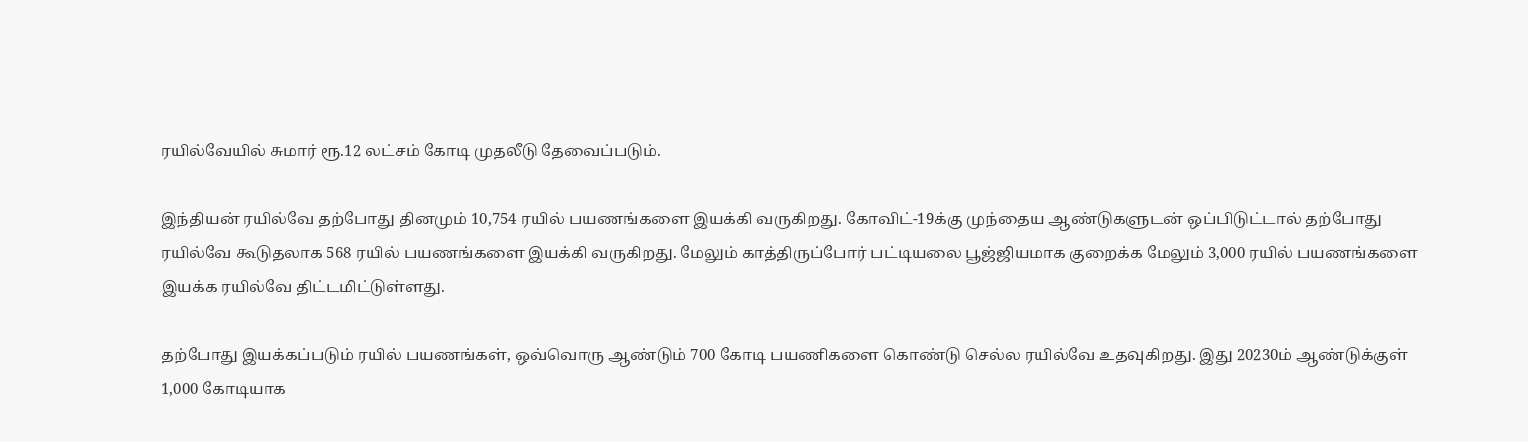ரயில்வேயில் சுமார் ரூ.12 லட்சம் கோடி முதலீடு தேவைப்படும்.

இந்தியன் ரயில்வே தற்போது தினமும் 10,754 ரயில் பயணங்களை இயக்கி வருகிறது. கோவிட்-19க்கு முந்தைய ஆண்டுகளுடன் ஒப்பிடுட்டால் தற்போது ரயில்வே கூடுதலாக 568 ரயில் பயணங்களை இயக்கி வருகிறது. மேலும் காத்திருப்போர் பட்டியலை பூஜ்ஜியமாக குறைக்க மேலும் 3,000 ரயில் பயணங்களை இயக்க ரயில்வே திட்டமிட்டுள்ளது.

தற்போது இயக்கப்படும் ரயில் பயணங்கள், ஒவ்வொரு ஆண்டும் 700 கோடி பயணிகளை கொண்டு செல்ல ரயில்வே உதவுகிறது. இது 20230ம் ஆண்டுக்குள் 1,000 கோடியாக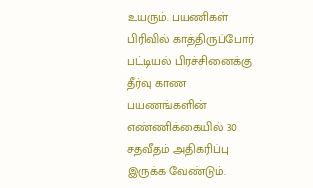உயரும். பயணிகள் பிரிவில் காத்திருப்போர் பட்டியல் பிரச்சினைக்கு தீர்வு காண பயணங்களின் எண்ணிக்கையில் 30 சதவீதம் அதிகரிப்பு இருக்க வேண்டும்.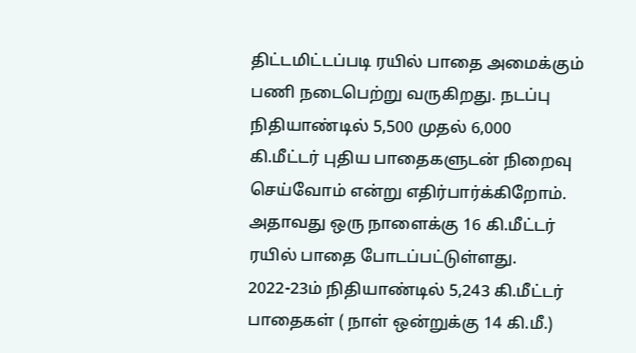திட்டமிட்டப்படி ரயில் பாதை அமைக்கும் பணி நடைபெற்று வருகிறது. நடப்பு நிதியாண்டில் 5,500 முதல் 6,000 கி.மீட்டர் புதிய பாதைகளுடன் நிறைவு செய்வோம் என்று எதிர்பார்க்கிறோம். அதாவது ஒரு நாளைக்கு 16 கி.மீட்டர் ரயில் பாதை போடப்பட்டுள்ளது. 2022-23ம் நிதியாண்டில் 5,243 கி.மீட்டர் பாதைகள் ( நாள் ஒன்றுக்கு 14 கி.மீ.)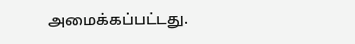அமைக்கப்பட்டது.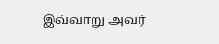இவ்வாறு அவர்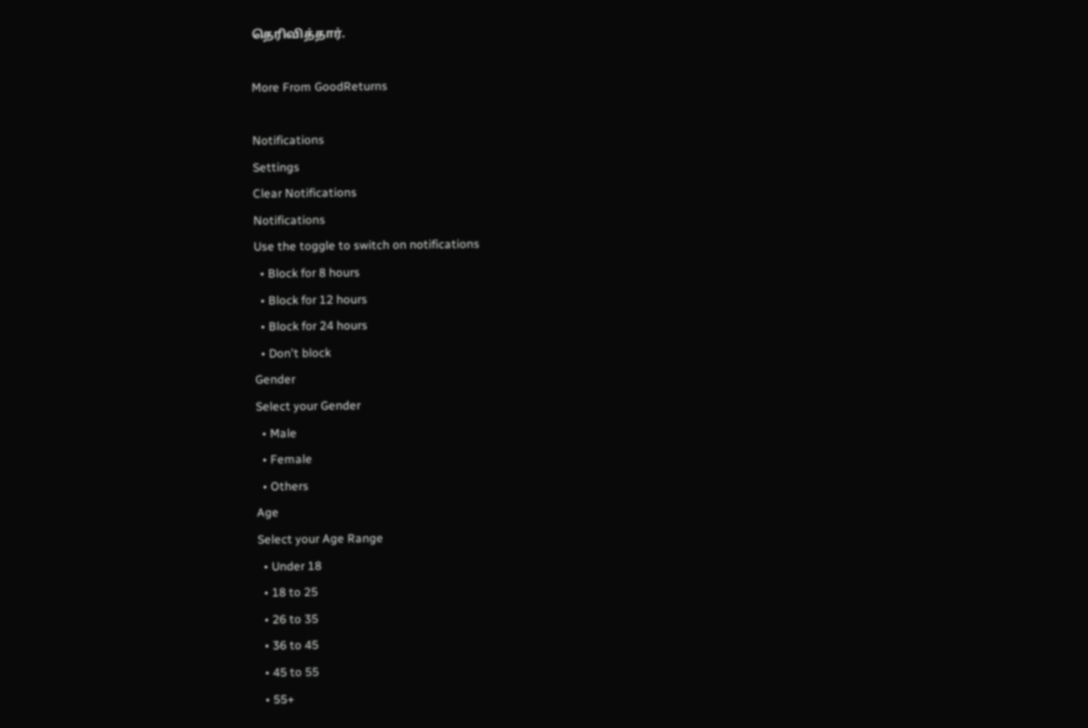தெரிவித்தார்.

More From GoodReturns

Notifications
Settings
Clear Notifications
Notifications
Use the toggle to switch on notifications
  • Block for 8 hours
  • Block for 12 hours
  • Block for 24 hours
  • Don't block
Gender
Select your Gender
  • Male
  • Female
  • Others
Age
Select your Age Range
  • Under 18
  • 18 to 25
  • 26 to 35
  • 36 to 45
  • 45 to 55
  • 55+